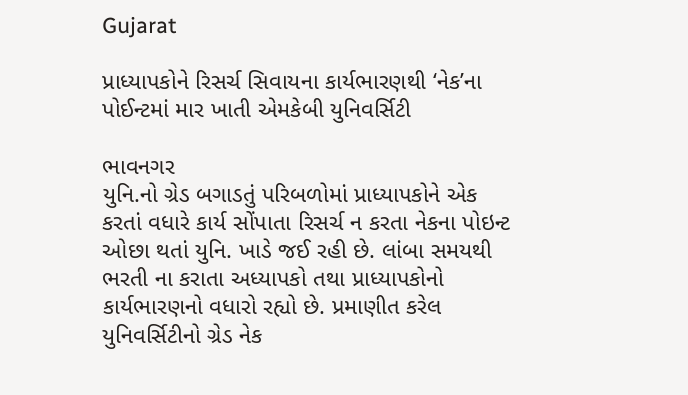Gujarat

પ્રાધ્યાપકોને રિસર્ચ સિવાયના કાર્યભારણથી ‘નેક’ના પોઈન્ટમાં માર ખાતી એમકેબી યુનિવર્સિટી

ભાવનગર
યુનિ.નો ગ્રેડ બગાડતું પરિબળોમાં પ્રાધ્યાપકોને એક કરતાં વધારે કાર્ય સોંપાતા રિસર્ચ ન કરતા નેકના પોઇન્ટ ઓછા થતાં યુનિ. ખાડે જઈ રહી છે. લાંબા સમયથી ભરતી ના કરાતા અધ્યાપકો તથા પ્રાધ્યાપકોનો કાર્યભારણનો વધારો રહ્યો છે. પ્રમાણીત કરેલ યુનિવર્સિટીનો ગ્રેડ નેક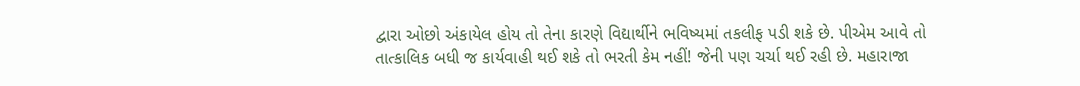દ્વારા ઓછો અંકાયેલ હોય તો તેના કારણે વિદ્યાર્થીને ભવિષ્યમાં તકલીફ પડી શકે છે. પીએમ આવે તો તાત્કાલિક બધી જ કાર્યવાહી થઈ શકે તો ભરતી કેમ નહીં! જેની પણ ચર્ચા થઈ રહી છે. મહારાજા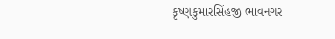કૃષ્ણકુમારસિંહજી ભાવનગર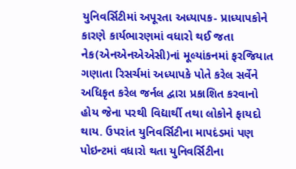યુનિવર્સિટીમાં અપૂરતા અધ્યાપક- પ્રાધ્યાપકોને કારણે કાર્યભારણમાં વધારો થઈ જતા નેક(એનએનએએસી)નાં મૂલ્યાંકનમાં ફરજિયાત ગણાતા રિસર્ચમાં અધ્યાપકે પોતે કરેલ સર્વેને અધિકૃત કરેલ જર્નલ દ્વારા પ્રકાશિત કરવાનો હોય જેના પરથી વિદ્યાર્થી તથા લોકોને ફાયદો થાય. ઉપરાંત યુનિવર્સિટીના માપદંડમાં પણ પોઇન્ટમાં વધારો થતા યુનિવર્સિટીના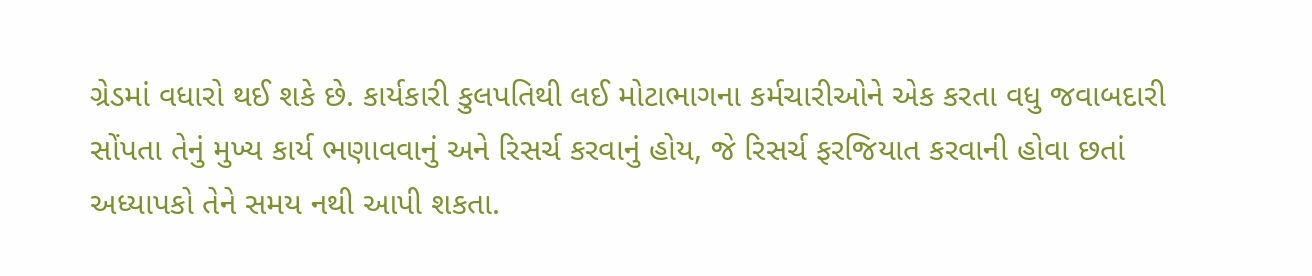ગ્રેડમાં વધારો થઈ શકે છે. કાર્યકારી કુલપતિથી લઈ મોટાભાગના કર્મચારીઓને એક કરતા વધુ જવાબદારી સોંપતા તેનું મુખ્ય કાર્ય ભણાવવાનું અને રિસર્ચ કરવાનું હોય, જે રિસર્ચ ફરજિયાત કરવાની હોવા છતાં અધ્યાપકો તેને સમય નથી આપી શકતા.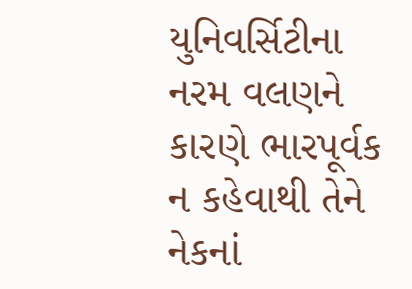યુનિવર્સિટીના નરમ વલણને કારણે ભારપૂર્વક ન કહેવાથી તેને નેકનાં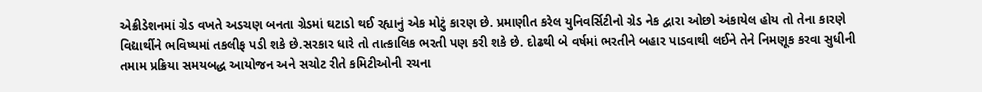એક્રીડેશનમાં ગ્રેડ વખતે અડચણ બનતા ગ્રેડમાં ઘટાડો થઈ રહ્યાનું એક મોટું કારણ છે. પ્રમાણીત કરેલ યુનિવર્સિટીનો ગ્રેડ નેક દ્વારા ઓછો અંકાયેલ હોય તો તેના કારણે વિદ્યાર્થીને ભવિષ્યમાં તકલીફ પડી શકે છે.સરકાર ધારે તો તાત્કાલિક ભરતી પણ કરી શકે છે. દોઢથી બે વર્ષમાં ભરતીને બહાર પાડવાથી લઈને તેને નિમણૂક કરવા સુધીની તમામ પ્રક્રિયા સમયબદ્ધ આયોજન અને સચોટ રીતે કમિટીઓની રચના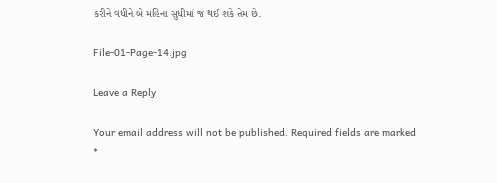કરીને વધીને બે મહિના સુધીમાં જ થઈ શકે તેમ છે.

File-01-Page-14.jpg

Leave a Reply

Your email address will not be published. Required fields are marked *